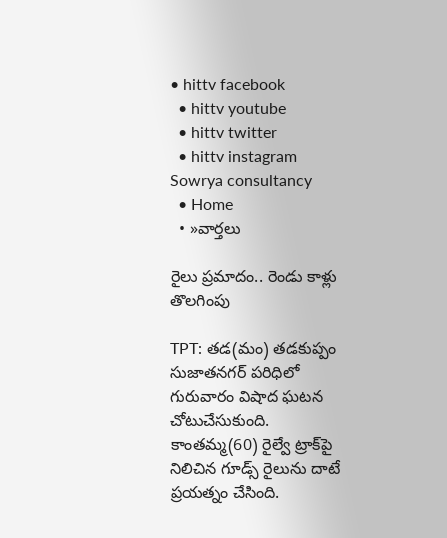• hittv facebook
  • hittv youtube
  • hittv twitter
  • hittv instagram
Sowrya consultancy
  • Home
  • »వార్తలు

రైలు ప్రమాదం.. రెండు కాళ్లు తొలగింపు

TPT: తడ(మం) తడకుప్పం సుజాతనగర్ పరిధిలో గురువారం విషాద ఘటన చోటుచేసుకుంది. కాంతమ్మ(60) రైల్వే ట్రాక్‌పై నిలిచిన గూడ్స్ రైలును దాటే ప్రయత్నం చేసింది.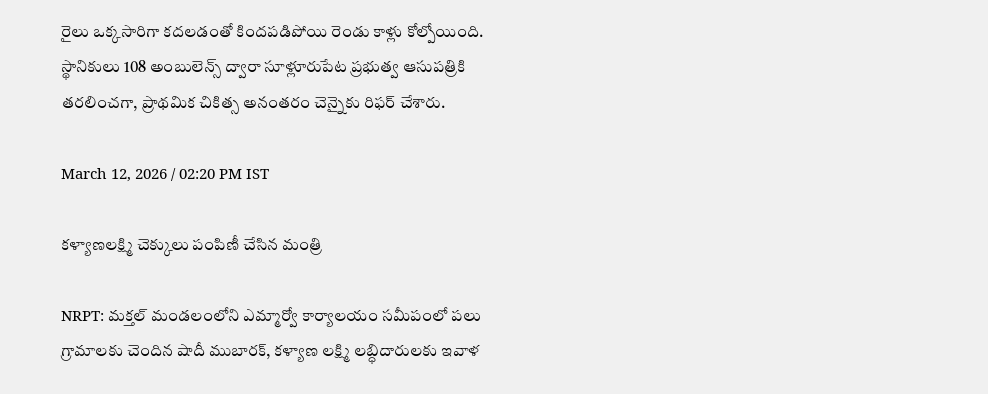రైలు ఒక్కసారిగా కదలడంతో కిందపడిపోయి రెండు కాళ్లు కోల్పోయింది. స్థానికులు 108 అంబులెన్స్ ద్వారా సూళ్లూరుపేట ప్రభుత్వ ఆసుపత్రికి తరలించగా, ప్రాథమిక చికిత్స అనంతరం చెన్నైకు రిఫర్ చేశారు.

March 12, 2026 / 02:20 PM IST

కళ్యాణలక్ష్మి చెక్కులు పంపిణీ చేసిన మంత్రి

NRPT: మక్తల్ మండలంలోని ఎమ్మార్వో కార్యాలయం సమీపంలో పలు గ్రామాలకు చెందిన షాదీ ముబారక్, కళ్యాణ లక్ష్మి లబ్ధిదారులకు ఇవాళ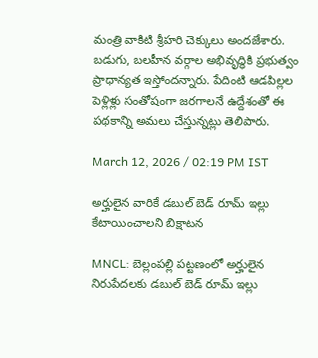మంత్రి వాకిటి శ్రీహరి చెక్కులు అందజేశారు. బడుగు, బలహీన వర్గాల అభివృద్ధికి ప్రభుత్వం ప్రాధాన్యత ఇస్తోందన్నారు. పేదింటి ఆడపిల్లల పెళ్లిళ్లు సంతోషంగా జరగాలనే ఉద్దేశంతో ఈ పథకాన్ని అమలు చేస్తున్నట్లు తెలిపారు.

March 12, 2026 / 02:19 PM IST

అర్హులైన వారికే డబుల్ బెడ్ రూమ్ ఇల్లు కేటాయించాలని బిక్షాటన

MNCL: బెల్లంపల్లి పట్టణంలో అర్హులైన నిరుపేదలకు డబుల్ బెడ్ రూమ్ ఇల్లు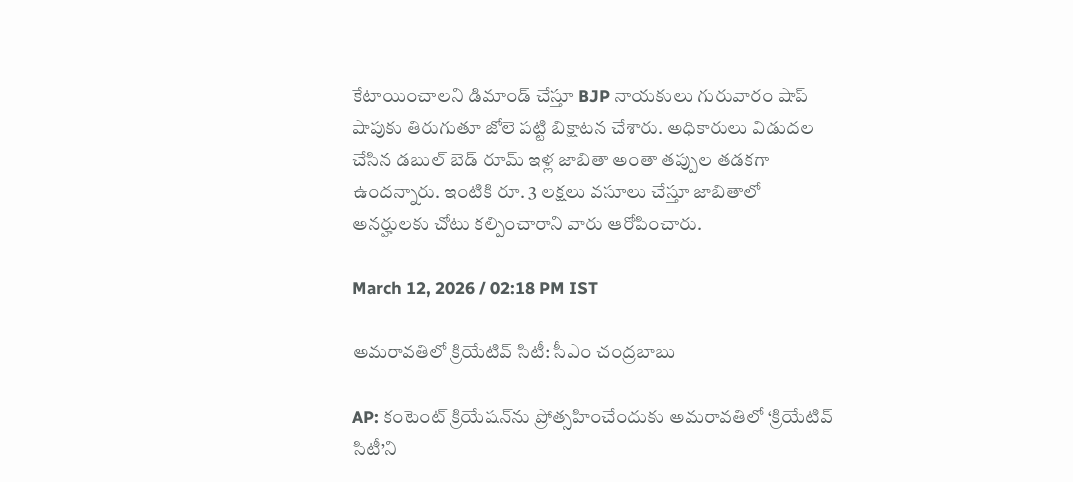కేటాయించాలని డిమాండ్ చేస్తూ BJP నాయకులు గురువారం షాప్ షాపుకు తిరుగుతూ జోలె పట్టి బిక్షాటన చేశారు. అధికారులు విడుదల చేసిన డబుల్ బెడ్ రూమ్ ఇళ్ల జాబితా అంతా తప్పుల తడకగా ఉందన్నారు. ఇంటికి రూ. 3 లక్షలు వసూలు చేస్తూ జాబితాలో అనర్హులకు చోటు కల్పించారాని వారు ఆరోపించారు.

March 12, 2026 / 02:18 PM IST

అమరావతిలో క్రియేటివ్ సిటీ: సీఎం చంద్రబాబు

AP: కంటెంట్ క్రియేషన్‌ను ప్రోత్సహించేందుకు అమరావతిలో ‘క్రియేటివ్ సిటీ’ని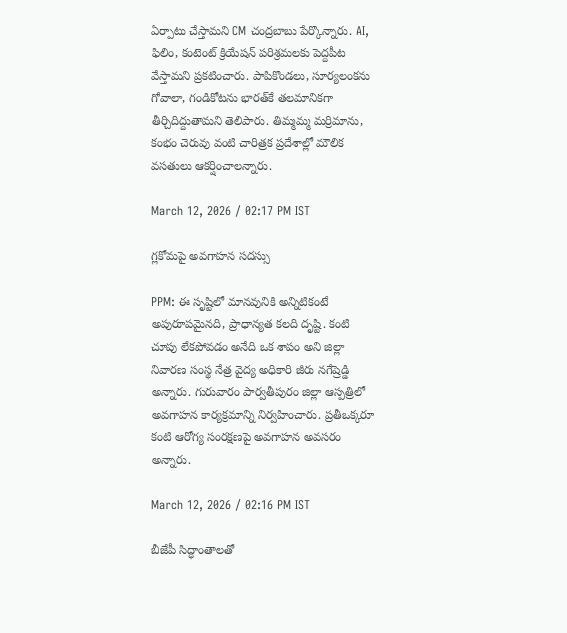ఏర్పాటు చేస్తామని CM చంద్రబాబు పేర్కొన్నారు. AI, ఫిలిం, కంటెంట్ క్రియేషన్ పరిశ్రమలకు పెద్దపీట వేస్తామని ప్రకటించారు. పాపికొండలు, సూర్యలంకను గోవాలా, గండికోటను భారత్‌కే తలమానికగా తీర్చిదిద్దుతామని తెలిపారు. తిమ్మమ్మ మర్రిమాను, కంభం చెరువు వంటి చారిత్రక ప్రదేశాల్లో మౌలిక వసతులు ఆకర్షించాలన్నారు.

March 12, 2026 / 02:17 PM IST

గ్లకోమపై అవగాహన సదస్సు

PPM: ఈ సృష్టిలో మానవునికి అన్నిటికంటే అపురూపమైనది, ప్రాధాన్యత కలది దృష్టి. కంటి చూపు లేకపోవడం అనేది ఒక శాపం అని జిల్లా నివారణ సంస్థ నేత్ర వైద్య అధికారి జీరు నగేష్రెడ్డి అన్నారు. గురువారం పార్వతీపురం జిల్లా ఆస్పత్రిలో అవగాహన కార్యక్రమాన్ని నిర్వహించారు. ప్రతీఒక్కరూ కంటి ఆరోగ్య సంరక్షణపై అవగాహన అవసరం అన్నారు.

March 12, 2026 / 02:16 PM IST

బీజేపీ సిద్ధాంతాలతో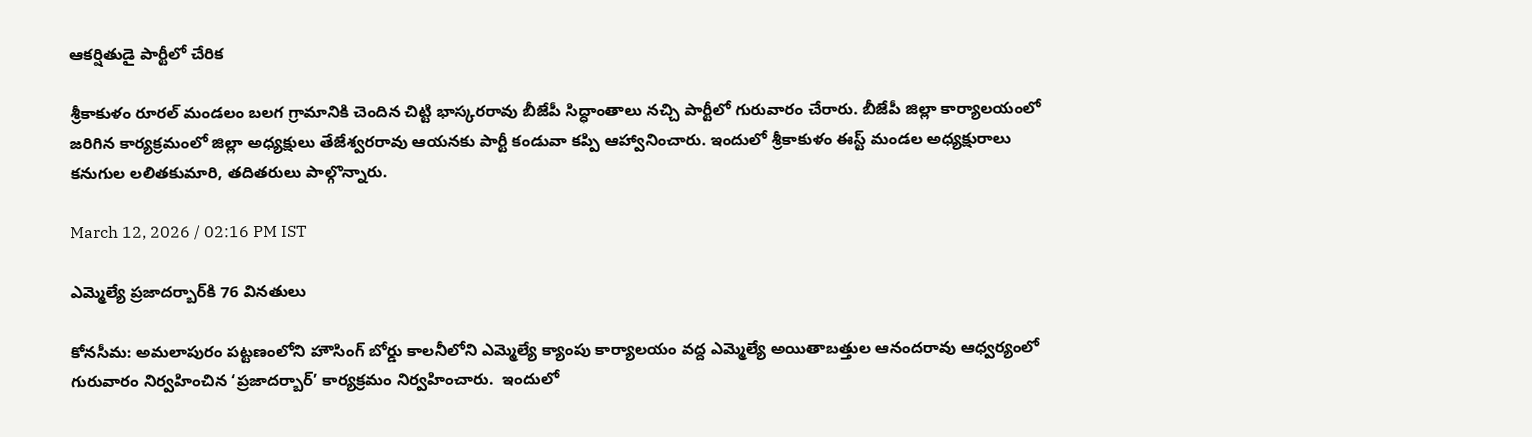ఆకర్షితుడై పార్టీలో చేరిక

శ్రీకాకుళం రూరల్ మండలం బలగ గ్రామానికి చెందిన చిట్టి భాస్కరరావు బీజేపీ సిద్ధాంతాలు నచ్చి పార్టీలో గురువారం చేరారు. బీజేపీ జిల్లా కార్యాలయంలో జరిగిన కార్యక్రమంలో జిల్లా అధ్యక్షులు తేజేశ్వరరావు ఆయనకు పార్టీ కండువా కప్పి ఆహ్వానించారు. ఇందులో శ్రీకాకుళం ఈస్ట్ మండల అధ్యక్షురాలు కనుగుల లలితకుమారి, తదితరులు పాల్గొన్నారు.

March 12, 2026 / 02:16 PM IST

ఎమ్మెల్యే ప్రజాదర్బార్‌కి 76 వినతులు

కోనసీమ: అమలాపురం పట్టణంలోని హౌసింగ్ బోర్డు కాలనీలోని ఎమ్మెల్యే క్యాంపు కార్యాలయం వద్ద ఎమ్మెల్యే అయితాబత్తుల ఆనందరావు ఆధ్వర్యంలో గురువారం నిర్వహించిన ‘ప్రజాదర్బార్’ కార్యక్రమం నిర్వహించారు.  ఇందులో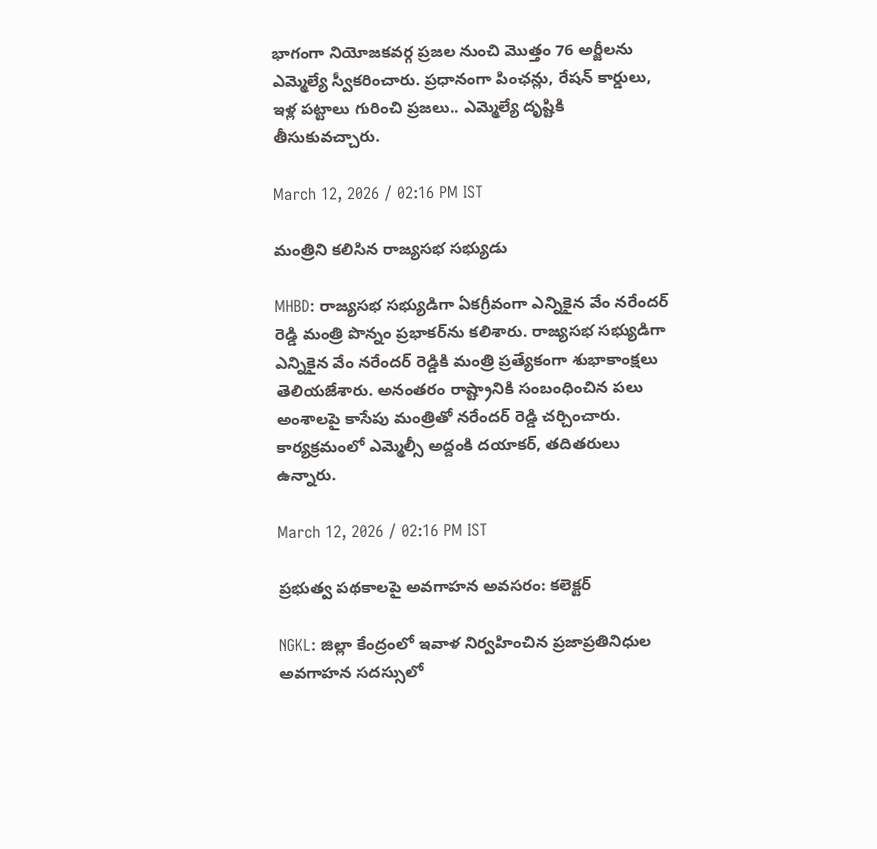భాగంగా నియోజకవర్గ ప్రజల నుంచి మొత్తం 76 అర్జీలను ఎమ్మెల్యే స్వీకరించారు. ప్రధానంగా పింఛన్లు, రేషన్ కార్డులు, ఇళ్ల పట్టాలు గురించి ప్రజలు.. ఎమ్మెల్యే దృష్టికి తీసుకువచ్చారు.

March 12, 2026 / 02:16 PM IST

మంత్రిని కలిసిన రాజ్యసభ సభ్యుడు

MHBD: రాజ్యసభ సభ్యుడిగా ఏకగ్రీవంగా ఎన్నికైన వేం నరేందర్ రెడ్డి మంత్రి పొన్నం ప్రభాకర్‌ను కలిశారు. రాజ్యసభ సభ్యుడిగా ఎన్నికైన వేం నరేందర్ రెడ్డికి మంత్రి ప్రత్యేకంగా శుభాకాంక్షలు తెలియజేశారు. అనంతరం రాష్ట్రానికి సంబంధించిన పలు అంశాలపై కాసేపు మంత్రితో నరేందర్ రెడ్డి చర్చించారు. కార్యక్రమంలో ఎమ్మెల్సీ అద్దంకి దయాకర్, తదితరులు ఉన్నారు.

March 12, 2026 / 02:16 PM IST

ప్రభుత్వ పథకాలపై అవగాహన అవసరం: కలెక్టర్

NGKL: జిల్లా కేంద్రంలో ఇవాళ నిర్వహించిన ప్రజాప్రతినిధుల అవగాహన సదస్సులో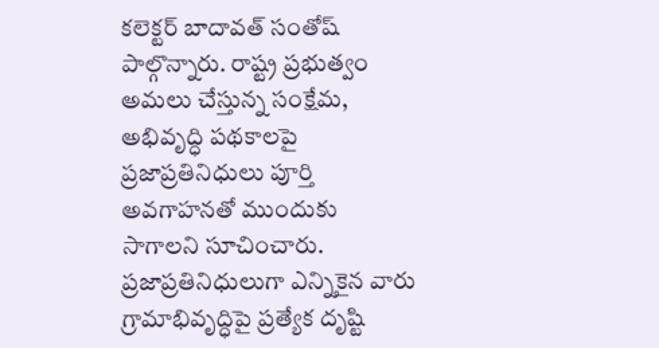కలెక్టర్ బాదావత్ సంతోష్ పాల్గొన్నారు. రాష్ట్ర ప్రభుత్వం అమలు చేస్తున్న సంక్షేమ, అభివృద్ధి పథకాలపై ప్రజాప్రతినిధులు పూర్తి అవగాహనతో ముందుకు సాగాలని సూచించారు. ప్రజాప్రతినిధులుగా ఎన్నికైన వారు గ్రామాభివృద్ధిపై ప్రత్యేక దృష్టి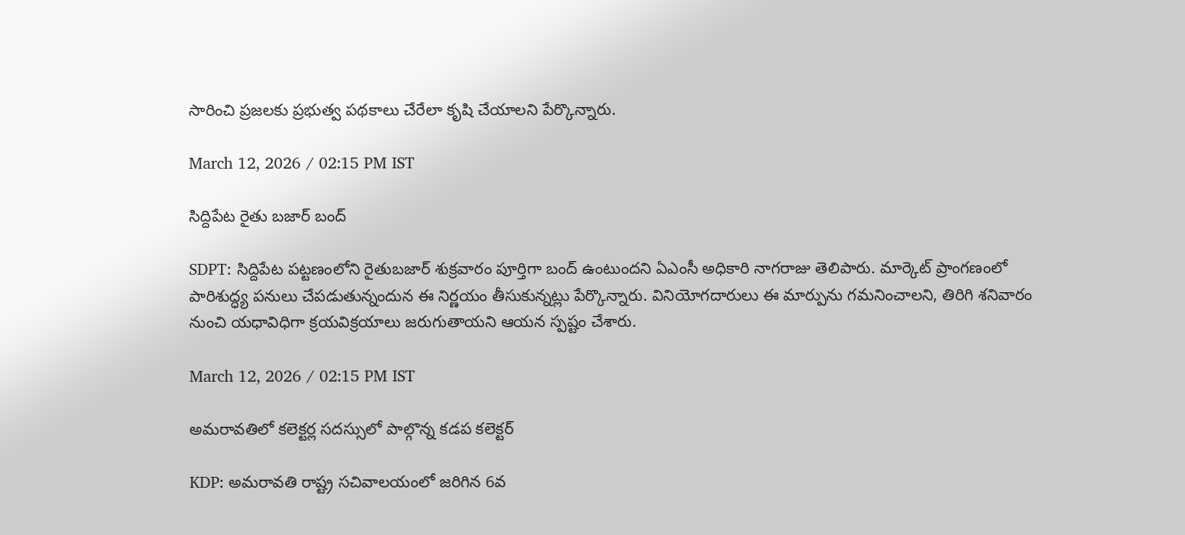సారించి ప్రజలకు ప్రభుత్వ పథకాలు చేరేలా కృషి చేయాలని పేర్కొన్నారు.

March 12, 2026 / 02:15 PM IST

సిద్దిపేట రైతు బజార్ బంద్

SDPT: సిద్దిపేట పట్టణంలోని రైతుబజార్ శుక్రవారం పూర్తిగా బంద్ ఉంటుందని ఏఎంసీ అధికారి నాగరాజు తెలిపారు. మార్కెట్ ప్రాంగణంలో పారిశుద్ధ్య పనులు చేపడుతున్నందున ఈ నిర్ణయం తీసుకున్నట్లు పేర్కొన్నారు. వినియోగదారులు ఈ మార్పును గమనించాలని, తిరిగి శనివారం నుంచి యధావిధిగా క్రయవిక్రయాలు జరుగుతాయని ఆయన స్పష్టం చేశారు.

March 12, 2026 / 02:15 PM IST

అమరావతిలో కలెక్టర్ల సదస్సులో పాల్గొన్న కడప కలెక్టర్

KDP: అమరావతి రాష్ట్ర సచివాలయంలో జరిగిన 6వ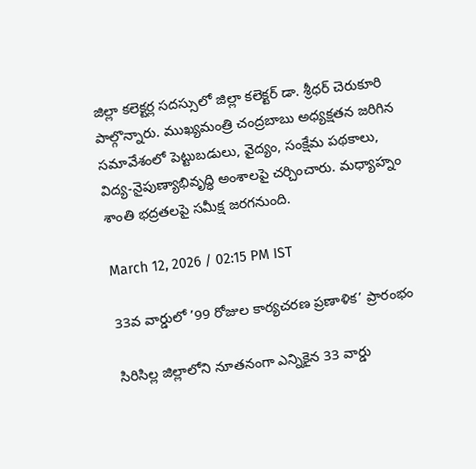జిల్లా కలెక్టర్ల సదస్సులో జిల్లా కలెక్టర్ డా. శ్రీధర్ చెరుకూరి పాల్గొన్నారు. ముఖ్యమంత్రి చంద్రబాబు అధ్యక్షతన జరిగిన సమావేశంలో పెట్టుబడులు, వైద్యం, సంక్షేమ పథకాలు, విద్య-నైపుణ్యాభివృద్ధి అంశాలపై చర్చించారు. మధ్యాహ్నం శాంతి భద్రతలపై సమీక్ష జరగనుంది.

March 12, 2026 / 02:15 PM IST

33వ వార్డులో ’99 రోజుల కార్యచరణ ప్రణాళిక’ ప్రారంభం

సిరిసిల్ల జిల్లాలోని నూతనంగా ఎన్నికైన 33 వార్డు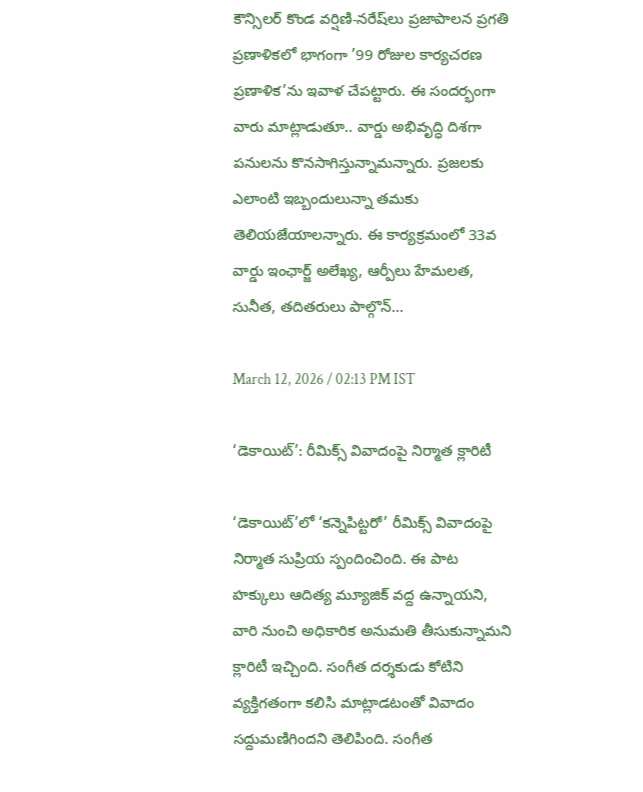కౌన్సిలర్ కొండ వర్షిణి-నరేష్‌లు ప్రజాపాలన ప్రగతి ప్రణాళికలో భాగంగా ’99 రోజుల కార్యచరణ ప్రణాళిక’ను ఇవాళ చేపట్టారు. ఈ సందర్భంగా వారు మాట్లాడుతూ.. వార్డు అభివృద్ధి దిశగా పనులను కొనసాగిస్తున్నామన్నారు. ప్రజలకు ఎలాంటి ఇబ్బందులున్నా తమకు తెలియజేయాలన్నారు. ఈ కార్యక్రమంలో 33వ వార్డు ఇంఛార్జ్ అలేఖ్య, ఆర్పీలు హేమలత, సునీత, తదితరులు పాల్గొన్...

March 12, 2026 / 02:13 PM IST

‘డెకాయిట్’: రీమిక్స్ వివాదంపై నిర్మాత క్లారిటీ

‘డెకాయిట్’లో ‘కన్నెపిట్టరో’ రీమిక్స్ వివాదంపై నిర్మాత సుప్రియ స్పందించింది. ఈ పాట హక్కులు ఆదిత్య మ్యూజిక్ వద్ద ఉన్నాయని, వారి నుంచి అధికారిక అనుమతి తీసుకున్నామని క్లారిటీ ఇచ్చింది. సంగీత దర్శకుడు కోటిని వ్యక్తిగతంగా కలిసి మాట్లాడటంతో వివాదం సద్దుమణిగిందని తెలిపింది. సంగీత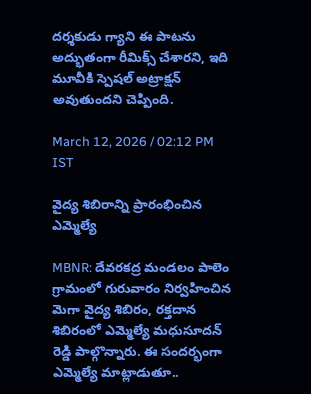దర్శకుడు గ్యాని ఈ పాటను అద్భుతంగా రీమిక్స్ చేశారని, ఇది మూవీకి స్పెషల్ అట్రాక్షన్ అవుతుందని చెప్పింది.

March 12, 2026 / 02:12 PM IST

వైద్య శిబిరాన్ని ప్రారంభించిన ఎమ్మెల్యే

MBNR: దేవరకద్ర మండలం పాలెం గ్రామంలో గురువారం నిర్వహించిన మెగా వైద్య శిబిరం, రక్తదాన శిబిరంలో ఎమ్మెల్యే మధుసూదన్ రెడ్డి పాల్గొన్నారు. ఈ సందర్భంగా ఎమ్మెల్యే మాట్లాడుతూ..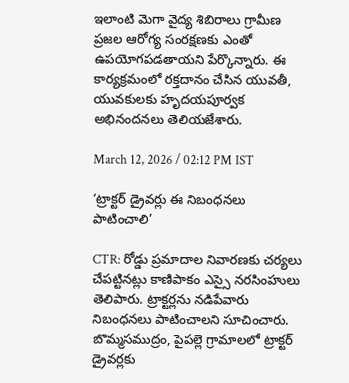ఇలాంటి మెగా వైద్య శిబిరాలు గ్రామీణ ప్రజల ఆరోగ్య సంరక్షణకు ఎంతో ఉపయోగపడతాయని పేర్కొన్నారు. ఈ కార్యక్రమంలో రక్తదానం చేసిన యువతీ, యువకులకు హృదయపూర్వక అభినందనలు తెలియజేశారు.

March 12, 2026 / 02:12 PM IST

‘ట్రాక్టర్ డ్రైవర్లు ఈ నిబంధనలు పాటించాలి’

CTR: రోడ్డు ప్రమాదాల నివారణకు చర్యలు చేపట్టినట్లు కాణిపాకం ఎస్సై నరసింహులు తెలిపారు. ట్రాక్టర్లను నడిపేవారు నిబంధనలు పాటించాలని సూచించారు. బొమ్మసముద్రం, పైపల్లె గ్రామాలలో ట్రాక్టర్ డ్రైవర్లకు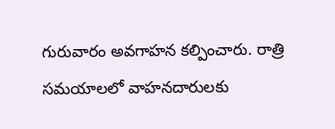గురువారం అవగాహన కల్పించారు. రాత్రి సమయాలలో వాహనదారులకు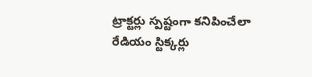ట్రాక్టర్లు స్పష్టంగా కనిపించేలా రేడియం స్టిక్కర్లు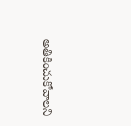అతికించుకోవాలని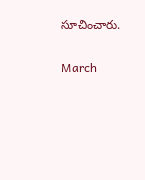సూచించారు.

March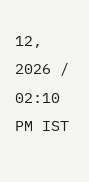12, 2026 / 02:10 PM IST